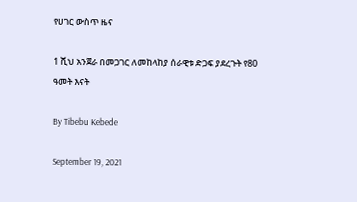የሀገር ውስጥ ዜና

1 ሺህ አንጀራ በመጋገር ለመከላከያ ሰራዊቱ ድጋፍ ያደረጉት የ80 ዓመት እናት

By Tibebu Kebede

September 19, 2021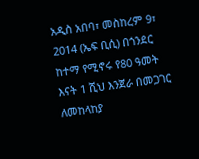አዲስ አበባ፣ መስከረም 9፣ 2014 (ኤፍ ቢሲ) በጎንደር ከተማ የሚኖሩ የ80 ዓመት እናት 1 ሺህ እንጀራ በመጋገር ለመከላከያ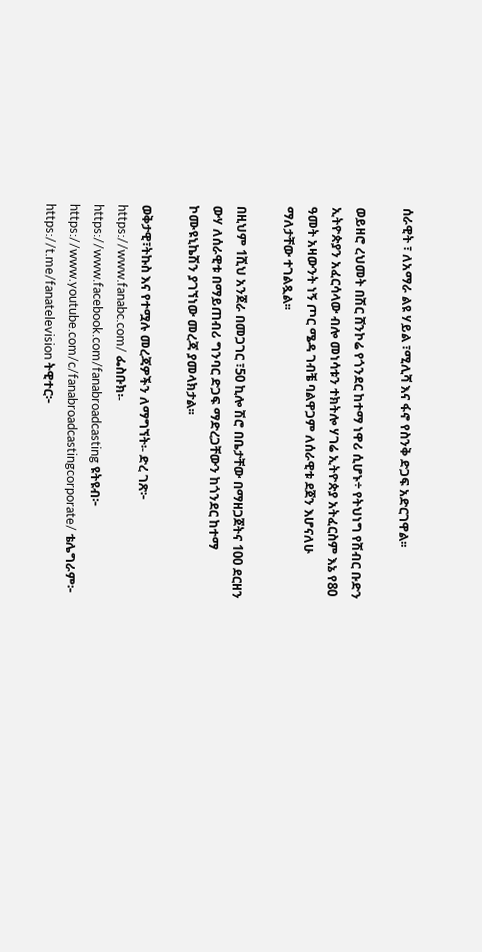ሰራዊት ፣ ለአማራ ልዩ ሃይል ፣ሚሊሻ እና ፋኖ የስንቅ ድጋፍ አድርገዋል፡፡

ወይዘሮ ረህመት በሽር ሸንኮሬ የጎንደር ከተማ ነዋሪ ሲሆኑ÷ የትህነግ የሽብር ቡድን ኢትዮጵያን አፈርሳላው ብሎ መነሳቱን ተክትሎ ሃገሬ ኢትዮጵያ አትፈርስም እኔ የ80 ዓመት አዛውንት ነኝ ጦር ሜዳ ገብቼ ባልዋጋም ለሰራዊቱ ደጀን እሆናለሁ ማለታቸው ተገልጿል፡፡

በዚህም 1ሺህ አንጀራ በመጋገር ፣50 ኪሎ ሽሮ በቤታቸው በማዘጋጀትና 100 ደርዘን ውሃ ለሰራዊቱ በማይጠብሪ ግንባር ድጋፍ ማድረጋቸውን ከጎንደር ከተማ ኮሙዩኒኬሽን ያገኘነው መረጃ ያመላክታል፡፡

ወቅታዊ፣ትኩስ እና የተሟሉ መረጃዎችን ለማግኘት፡- ድረ ገጽ፦ https://www.fanabc.com/ ፌስቡክ፡- https://www.facebook.com/fanabroadcasting ዩትዩብ፦ https://www.youtube.com/c/fanabroadcastingcorporate/ ቴሌግራም፦ https://t.me/fanatelevision ትዊተር፦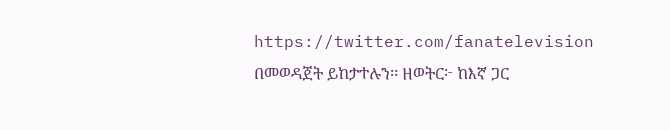https://twitter.com/fanatelevision በመወዳጀት ይከታተሉን፡፡ ዘወትር፦ ከእኛ ጋር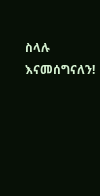ስላሉ እናመሰግናለን!